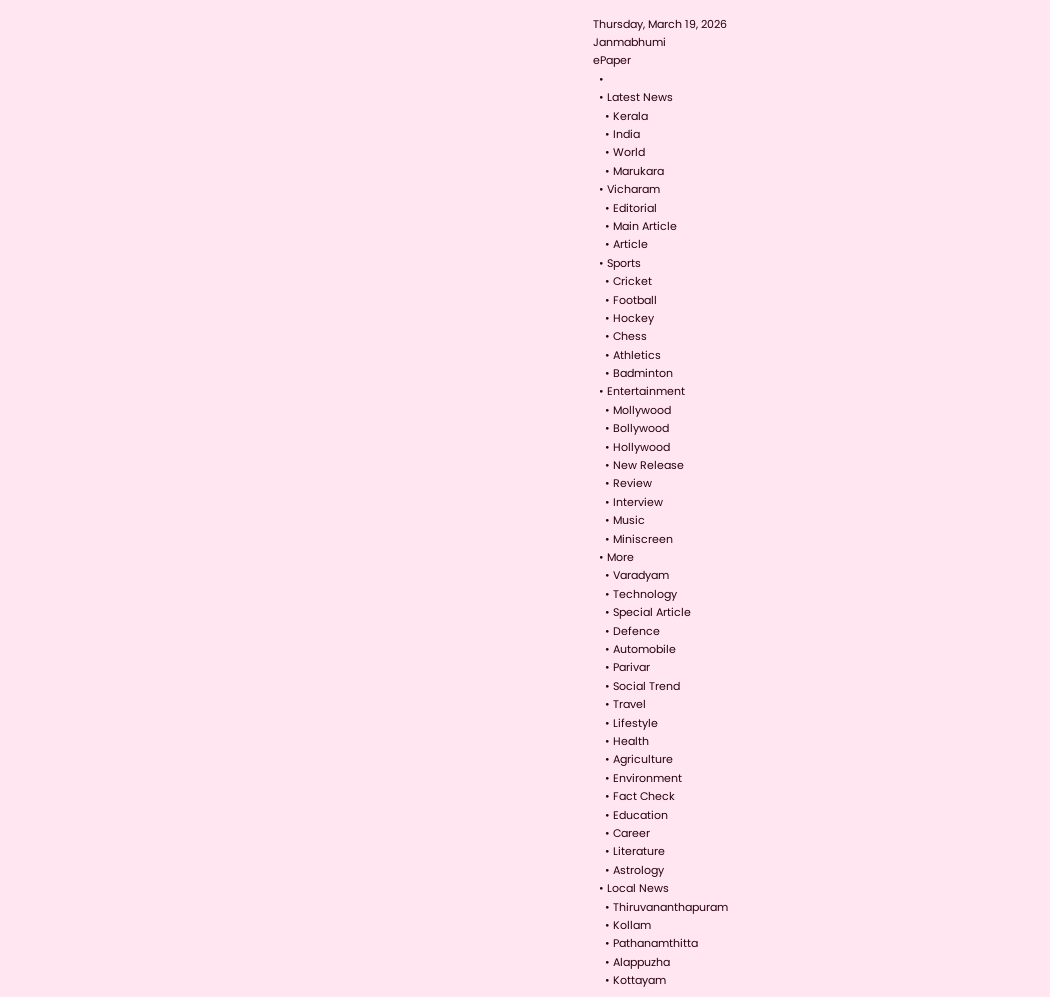Thursday, March 19, 2026
Janmabhumi
ePaper
  •
  • Latest News
    • Kerala
    • India
    • World
    • Marukara
  • Vicharam
    • Editorial
    • Main Article
    • Article
  • Sports
    • Cricket
    • Football
    • Hockey
    • Chess
    • Athletics
    • Badminton
  • Entertainment
    • Mollywood
    • Bollywood
    • Hollywood
    • New Release
    • Review
    • Interview
    • Music
    • Miniscreen
  • More
    • Varadyam
    • Technology
    • Special Article
    • Defence
    • Automobile
    • Parivar
    • Social Trend
    • Travel
    • Lifestyle
    • Health
    • Agriculture
    • Environment
    • Fact Check
    • Education
    • Career
    • Literature
    • Astrology
  • Local News
    • Thiruvananthapuram
    • Kollam
    • Pathanamthitta
    • Alappuzha
    • Kottayam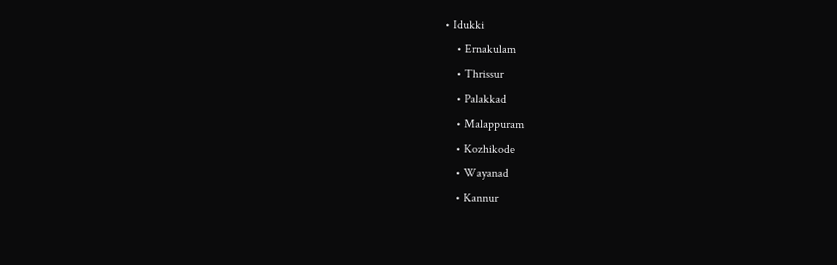• Idukki
    • Ernakulam
    • Thrissur
    • Palakkad
    • Malappuram
    • Kozhikode
    • Wayanad
    • Kannur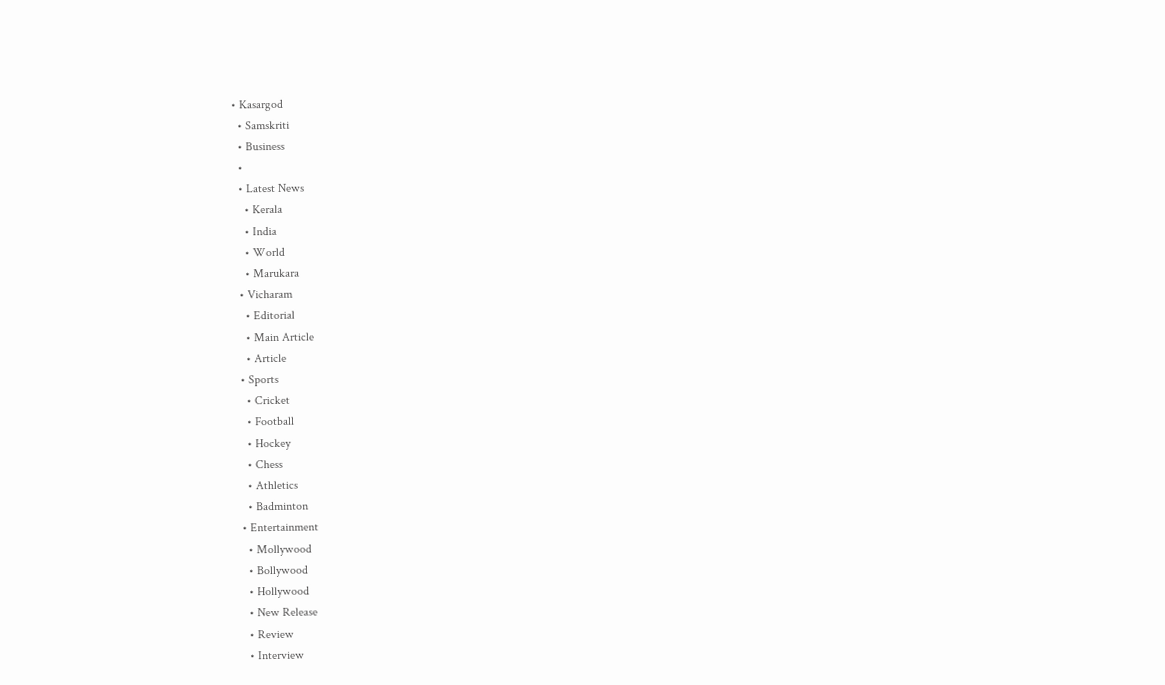• Kasargod
  • Samskriti
  • Business
  •
  • Latest News
    • Kerala
    • India
    • World
    • Marukara
  • Vicharam
    • Editorial
    • Main Article
    • Article
  • Sports
    • Cricket
    • Football
    • Hockey
    • Chess
    • Athletics
    • Badminton
  • Entertainment
    • Mollywood
    • Bollywood
    • Hollywood
    • New Release
    • Review
    • Interview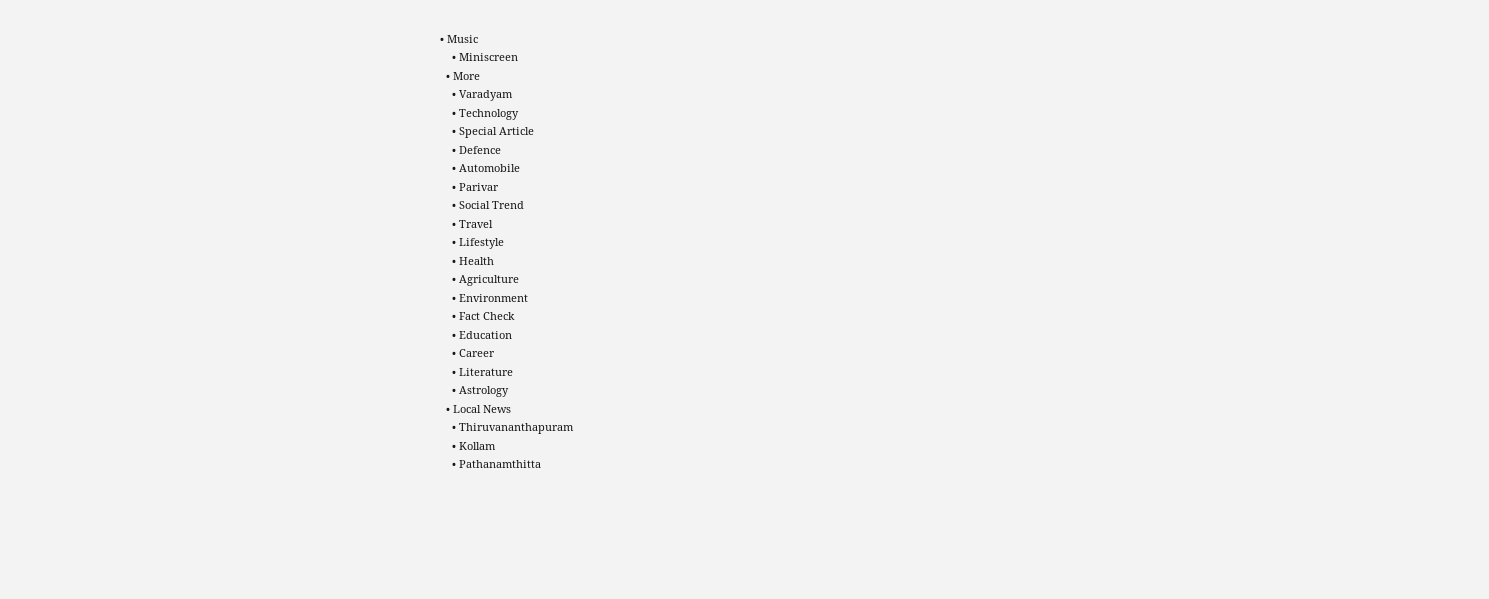• Music
    • Miniscreen
  • More
    • Varadyam
    • Technology
    • Special Article
    • Defence
    • Automobile
    • Parivar
    • Social Trend
    • Travel
    • Lifestyle
    • Health
    • Agriculture
    • Environment
    • Fact Check
    • Education
    • Career
    • Literature
    • Astrology
  • Local News
    • Thiruvananthapuram
    • Kollam
    • Pathanamthitta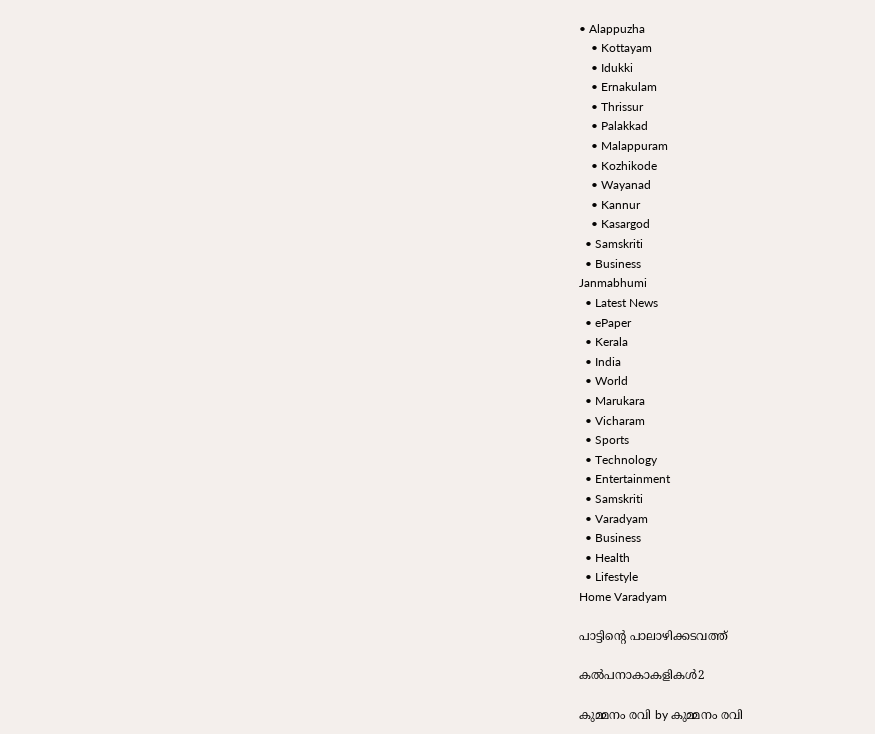• Alappuzha
    • Kottayam
    • Idukki
    • Ernakulam
    • Thrissur
    • Palakkad
    • Malappuram
    • Kozhikode
    • Wayanad
    • Kannur
    • Kasargod
  • Samskriti
  • Business
Janmabhumi
  • Latest News
  • ePaper
  • Kerala
  • India
  • World
  • Marukara
  • Vicharam
  • Sports
  • Technology
  • Entertainment
  • Samskriti
  • Varadyam
  • Business
  • Health
  • Lifestyle
Home Varadyam

പാട്ടിന്റെ പാലാഴിക്കടവത്ത്

കല്‍പനാകാകളികള്‍2

കുമ്മനം രവി by കുമ്മനം രവി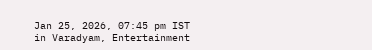Jan 25, 2026, 07:45 pm IST
in Varadyam, Entertainment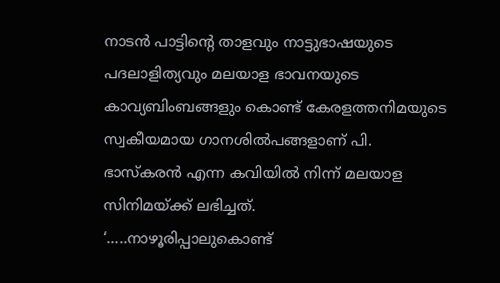നാടന്‍ പാട്ടിന്റെ താളവും നാട്ടുഭാഷയുടെ പദലാളിത്യവും മലയാള ഭാവനയുടെ കാവ്യബിംബങ്ങളും കൊണ്ട് കേരളത്തനിമയുടെ സ്വകീയമായ ഗാനശില്‍പങ്ങളാണ് പി.
ഭാസ്‌കരന്‍ എന്ന കവിയില്‍ നിന്ന് മലയാള സിനിമയ്‌ക്ക് ലഭിച്ചത്.
‘…..നാഴൂരിപ്പാലുകൊണ്ട്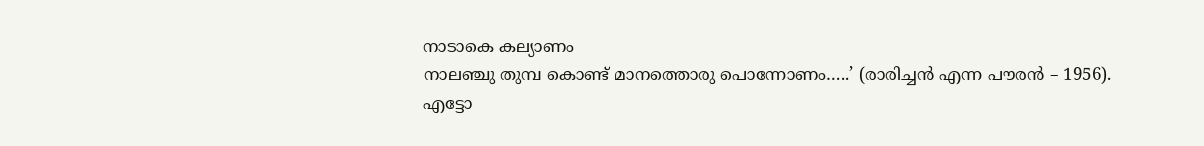നാടാകെ കല്യാണം
നാലഞ്ചു തുമ്പ കൊണ്ട് മാനത്തൊരു പൊന്നോണം…..’ (രാരിച്ചന്‍ എന്ന പൗരന്‍ – 1956).
എട്ടോ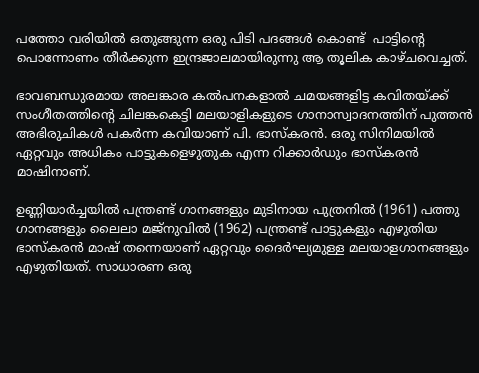പത്തോ വരിയില്‍ ഒതുങ്ങുന്ന ഒരു പിടി പദങ്ങള്‍ കൊണ്ട്  പാട്ടിന്റെ പൊന്നോണം തീര്‍ക്കുന്ന ഇന്ദ്രജാലമായിരുന്നു ആ തൂലിക കാഴ്ചവെച്ചത്.

ഭാവബന്ധുരമായ അലങ്കാര കല്‍പനകളാല്‍ ചമയങ്ങളിട്ട കവിതയ്‌ക്ക് സംഗീതത്തിന്റെ ചിലങ്കകെട്ടി മലയാളികളുടെ ഗാനാസ്വാദനത്തിന് പുത്തന്‍ അഭിരുചികള്‍ പകര്‍ന്ന കവിയാണ് പി. ഭാസ്‌കരന്‍. ഒരു സിനിമയില്‍ ഏറ്റവും അധികം പാട്ടുകളെഴുതുക എന്ന റിക്കാര്‍ഡും ഭാസ്‌കരന്‍ മാഷിനാണ്.

ഉണ്ണിയാര്‍ച്ചയില്‍ പന്ത്രണ്ട് ഗാനങ്ങളും മുടിനായ പുത്രനില്‍ (1961) പത്തു ഗാനങ്ങളും ലൈലാ മജ്‌നുവില്‍ (1962) പന്ത്രണ്ട് പാട്ടുകളും എഴുതിയ ഭാസ്‌കരന്‍ മാഷ് തന്നെയാണ് ഏറ്റവും ദൈര്‍ഘ്യമുള്ള മലയാളഗാനങ്ങളും എഴുതിയത്. സാധാരണ ഒരു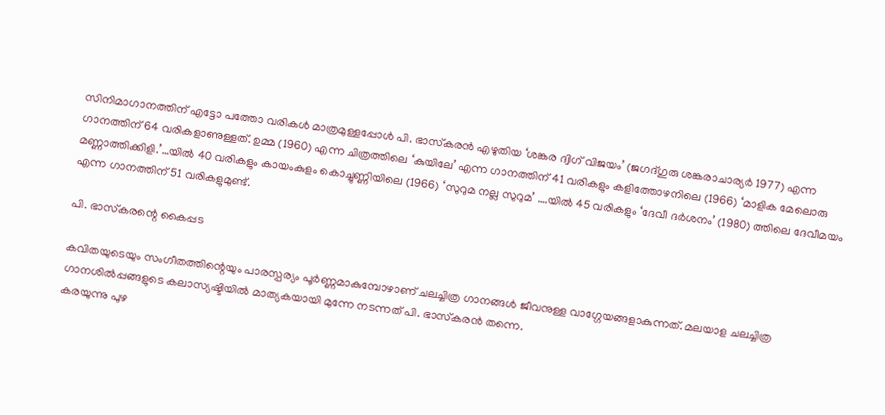സിനിമാഗാനത്തിന് എട്ടോ പത്തോ വരികള്‍ മാത്രമുള്ളപ്പോള്‍ പി. ഭാസ്‌കരന്‍ എഴുതിയ ‘ശങ്കര ദ്വിഗ് വിജയം’ (ജഗദ്ഗുരു ശങ്കരാചാര്യര്‍ 1977) എന്ന ഗാനത്തിന് 64 വരികളാണുള്ളത്. ഉമ്മ (1960) എന്ന ചിത്രത്തിലെ ‘കുയിലേ’ എന്ന ഗാനത്തിന് 41 വരികളും കളിത്തോഴനിലെ (1966) ‘മാളിക മേലൊരു മണ്ണാത്തിക്കിളി.’…യില്‍ 40 വരികളും കായംകുളം കൊച്ചുണ്ണിയിലെ (1966) ‘സുറുമ നല്ല സുറുമ’ ….യില്‍ 45 വരികളും ‘ദേവീ ദര്‍ശനം’ (1980) ത്തിലെ ദേവീമയം എന്ന ഗാനത്തിന് 51 വരികളുമുണ്ട്.

പി. ഭാസ്‌കരന്റെ കൈപ്പട

കവിതയുടെയും സംഗീതത്തിന്റെയും പാരസ്പര്യം പൂര്‍ണ്ണമാകുമ്പോഴാണ് ചലച്ചിത്ര ഗാനങ്ങള്‍ ജീവനുള്ള വാഗ്ഗേയങ്ങളാകുന്നത്. മലയാള ചലച്ചിത്ര ഗാനശില്‍പ്പങ്ങളുടെ കലാസ്യഷ്ടിയില്‍ മാത്യകയായി മുന്നേ നടന്നത് പി. ഭാസ്‌കരന്‍ തന്നെ.
കരയുന്നു പുഴ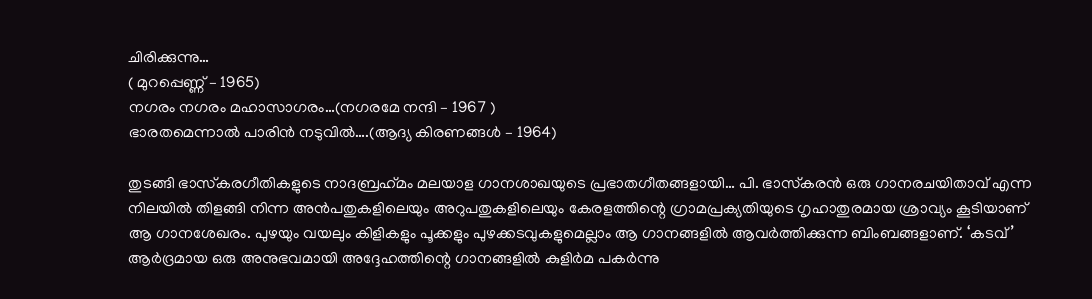ചിരിക്കുന്നു…
( മുറപ്പെണ്ണ് – 1965)
നഗരം നഗരം മഹാസാഗരം…(നഗരമേ നന്ദി – 1967 )
ഭാരതമെന്നാല്‍ പാരിന്‍ നടുവില്‍….(ആദ്യ കിരണങ്ങള്‍ – 1964)

തുടങ്ങി ഭാസ്‌കരഗീതികളുടെ നാദബ്രഹ്‌മം മലയാള ഗാനശാഖയുടെ പ്രഭാതഗീതങ്ങളായി… പി. ഭാസ്‌കരന്‍ ഒരു ഗാനരചയിതാവ് എന്ന നിലയില്‍ തിളങ്ങി നിന്ന അന്‍പതുകളിലെയും അറുപതുകളിലെയും കേരളത്തിന്റെ ഗ്രാമപ്രക്യതിയുടെ ഗൃഹാതുരമായ ശ്രാവ്യം കൂടിയാണ് ആ ഗാനശേഖരം. പുഴയും വയലും കിളികളും പൂക്കളും പുഴക്കടവുകളുമെല്ലാം ആ ഗാനങ്ങളില്‍ ആവര്‍ത്തിക്കുന്ന ബിംബങ്ങളാണ്. ‘കടവ്’ ആര്‍ദ്രമായ ഒരു അനുഭവമായി അദ്ദേഹത്തിന്റെ ഗാനങ്ങളില്‍ കുളിര്‍മ പകര്‍ന്നു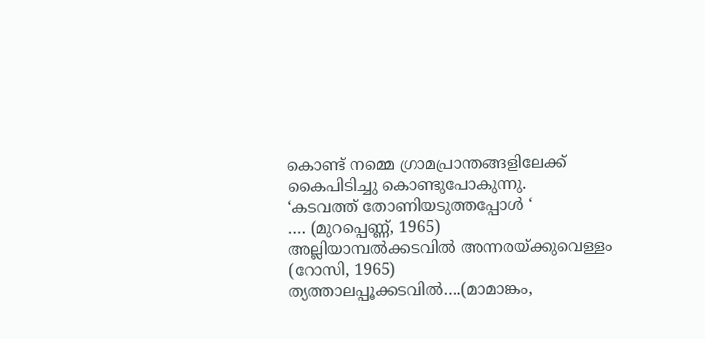കൊണ്ട് നമ്മെ ഗ്രാമപ്രാന്തങ്ങളിലേക്ക് കൈപിടിച്ചു കൊണ്ടുപോകുന്നു.
‘കടവത്ത് തോണിയടുത്തപ്പോള്‍ ‘
…. (മുറപ്പെണ്ണ്, 1965)
അല്ലിയാമ്പല്‍ക്കടവില്‍ അന്നരയ്‌ക്കുവെള്ളം (റോസി, 1965)
ത്യത്താലപ്പൂക്കടവില്‍….(മാമാങ്കം,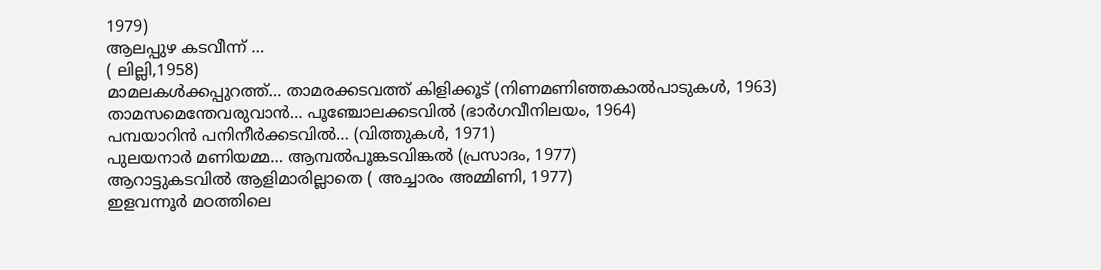1979)
ആലപ്പുഴ കടവീന്ന് …
( ലില്ലി,1958)
മാമലകള്‍ക്കപ്പുറത്ത്… താമരക്കടവത്ത് കിളിക്കൂട് (നിണമണിഞ്ഞകാല്‍പാടുകള്‍, 1963)
താമസമെന്തേവരുവാന്‍… പൂഞ്ചോലക്കടവില്‍ (ഭാര്‍ഗവീനിലയം, 1964)
പമ്പയാറിന്‍ പനിനീര്‍ക്കടവില്‍… (വിത്തുകള്‍, 1971)
പുലയനാര്‍ മണിയമ്മ… ആമ്പല്‍പൂങ്കടവിങ്കല്‍ (പ്രസാദം, 1977)
ആറാട്ടുകടവില്‍ ആളിമാരില്ലാതെ ( അച്ചാരം അമ്മിണി, 1977)
ഇളവന്നൂര്‍ മഠത്തിലെ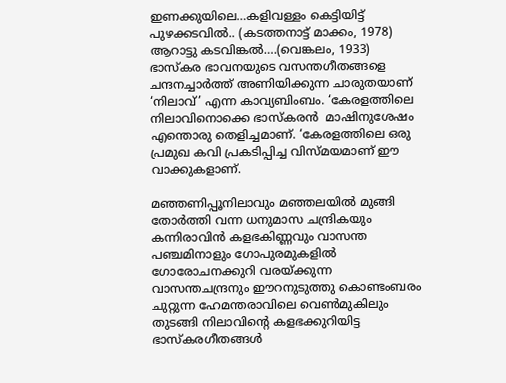ഇണക്കുയിലെ…കളിവള്ളം കെട്ടിയിട്ട് പുഴക്കടവില്‍.. (കടത്തനാട്ട് മാക്കം, 1978)
ആറാട്ടു കടവിങ്കല്‍….(വെങ്കലം, 1933)
ഭാസ്‌കര ഭാവനയുടെ വസന്തഗീതങ്ങളെ ചന്ദനച്ചാര്‍ത്ത് അണിയിക്കുന്ന ചാരുതയാണ് ‘നിലാവ്’ എന്ന കാവ്യബിംബം. ‘കേരളത്തിലെ നിലാവിനൊക്കെ ഭാസ്‌കരന്‍  മാഷിനുശേഷം എന്തൊരു തെളിച്ചമാണ്. ‘കേരളത്തിലെ ഒരു പ്രമുഖ കവി പ്രകടിപ്പിച്ച വിസ്മയമാണ് ഈ വാക്കുകളാണ്.

മഞ്ഞണിപ്പൂനിലാവും മഞ്ഞലയില്‍ മുങ്ങി തോര്‍ത്തി വന്ന ധനുമാസ ചന്ദ്രികയും കന്നിരാവിന്‍ കളഭകിണ്ണവും വാസന്ത പഞ്ചമിനാളും ഗോപുരമുകളില്‍ ഗോരോചനക്കുറി വരയ്‌ക്കുന്ന വാസന്തചന്ദ്രനും ഈറനുടുത്തു കൊണ്ടംബരം ചുറ്റുന്ന ഹേമന്തരാവിലെ വെണ്‍മുകിലും തുടങ്ങി നിലാവിന്റെ കളഭക്കുറിയിട്ട ഭാസ്‌കരഗീതങ്ങള്‍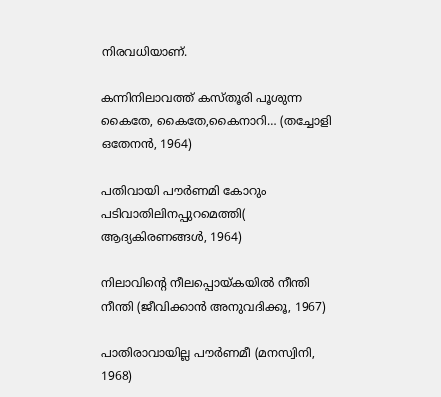നിരവധിയാണ്.

കന്നിനിലാവത്ത് കസ്തൂരി പൂശുന്ന കൈതേ, കൈതേ,കൈനാറി… (തച്ചോളി ഒതേനന്‍, 1964)

പതിവായി പൗര്‍ണമി കോറും പടിവാതിലിനപ്പുറമെത്തി( ആദ്യകിരണങ്ങള്‍, 1964)

നിലാവിന്റെ നീലപ്പൊയ്‌കയില്‍ നീന്തി നീന്തി (ജീവിക്കാന്‍ അനുവദിക്കൂ, 1967)

പാതിരാവായില്ല പൗര്‍ണമീ (മനസ്വിനി, 1968)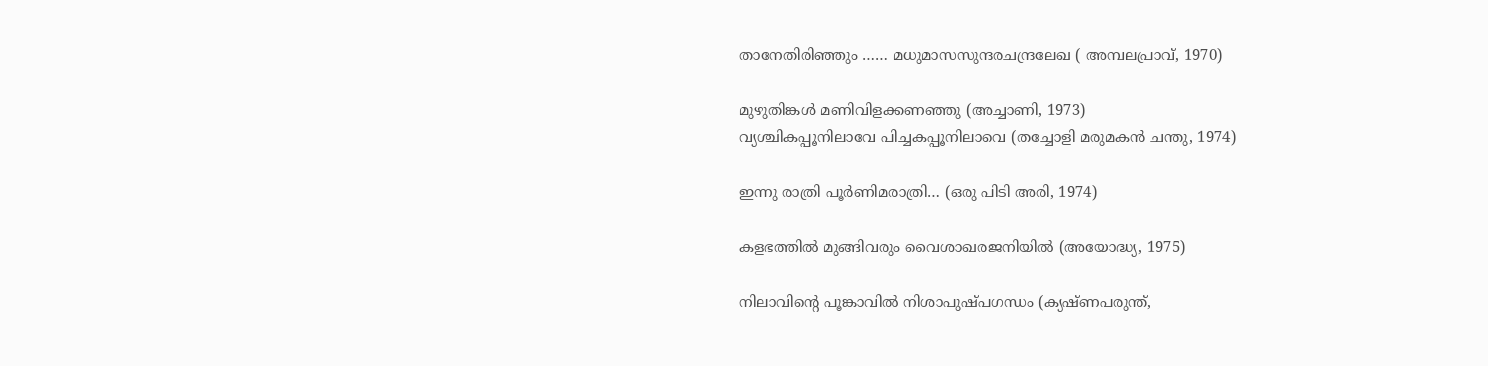താനേതിരിഞ്ഞും …… മധുമാസസുന്ദരചന്ദ്രലേഖ ( അമ്പലപ്രാവ്, 1970)

മുഴുതിങ്കള്‍ മണിവിളക്കണഞ്ഞു (അച്ചാണി, 1973)
വ്യശ്ചികപ്പൂനിലാവേ പിച്ചകപ്പൂനിലാവെ (തച്ചോളി മരുമകന്‍ ചന്തു, 1974)

ഇന്നു രാത്രി പൂര്‍ണിമരാത്രി… (ഒരു പിടി അരി, 1974)

കളഭത്തില്‍ മുങ്ങിവരും വൈശാഖരജനിയില്‍ (അയോദ്ധ്യ, 1975)

നിലാവിന്റെ പൂങ്കാവില്‍ നിശാപുഷ്പഗന്ധം (ക്യഷ്ണപരുന്ത്,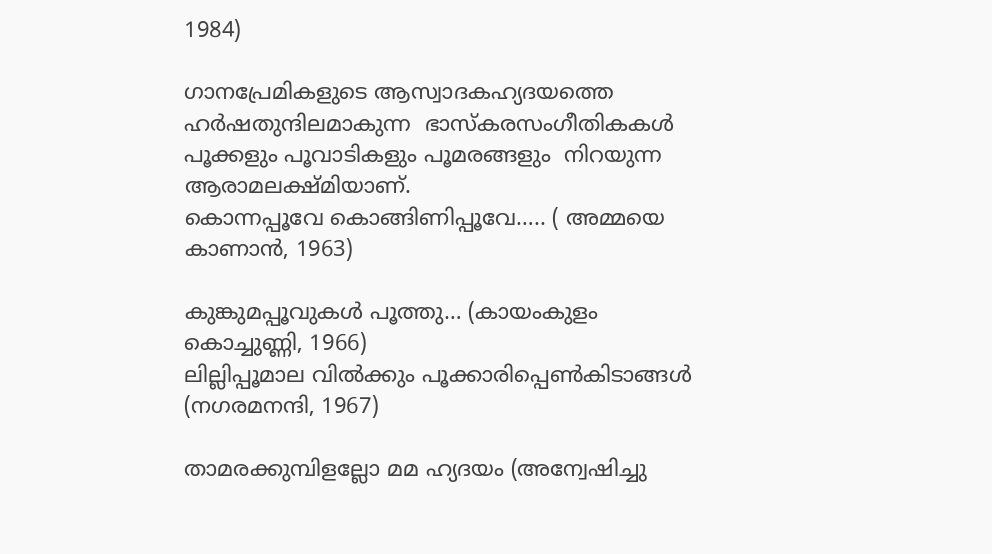1984)

ഗാനപ്രേമികളുടെ ആസ്വാദകഹ്യദയത്തെ ഹര്‍ഷതുന്ദിലമാകുന്ന  ഭാസ്‌കരസംഗീതികകള്‍ പൂക്കളും പൂവാടികളും പൂമരങ്ങളും  നിറയുന്ന ആരാമലക്ഷ്മിയാണ്.
കൊന്നപ്പൂവേ കൊങ്ങിണിപ്പൂവേ….. ( അമ്മയെ കാണാന്‍, 1963)

കുങ്കുമപ്പൂവുകള്‍ പൂത്തു… (കായംകുളം കൊച്ചുണ്ണി, 1966)
ലില്ലിപ്പൂമാല വില്‍ക്കും പൂക്കാരിപ്പെണ്‍കിടാങ്ങള്‍ (നഗരമനന്ദി, 1967)

താമരക്കുമ്പിളല്ലോ മമ ഹ്യദയം (അന്വേഷിച്ചു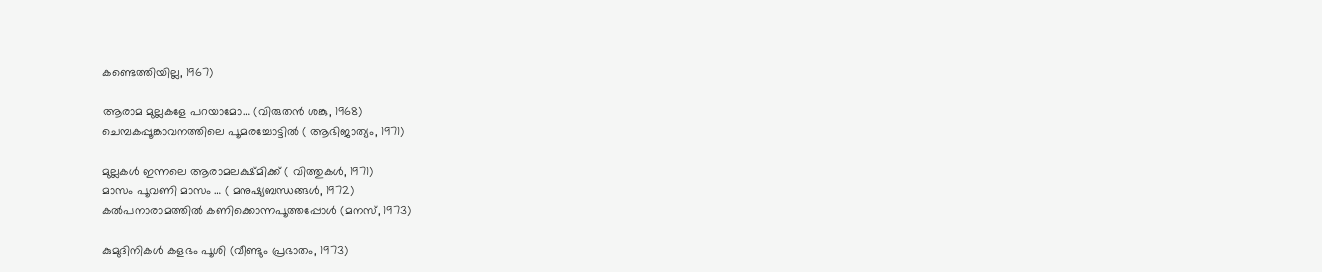കണ്ടെത്തിയില്ല, 1967)

ആരാമ മുല്ലകളേ പറയാമോ… (വിരുതന്‍ ശങ്കു, 1968)
ചെമ്പകപ്പൂങ്കാവനത്തിലെ പൂമരച്ചോട്ടില്‍ ( ആഭിജാത്യം, 1971)

മുല്ലകള്‍ ഇന്നലെ ആരാമലക്ഷ്മിക്ക് ( വിത്തുകള്‍, 1971)
മാസം പൂവണി മാസം … ( മനുഷ്യബന്ധങ്ങള്‍, 1972)
കല്‍പനാരാമത്തില്‍ കണിക്കൊന്നപൂത്തപ്പോള്‍ (മനസ്, 1973)

കുമുദിനികള്‍ കളഭം പൂശി (വീണ്ടും പ്രഭാതം, 1973)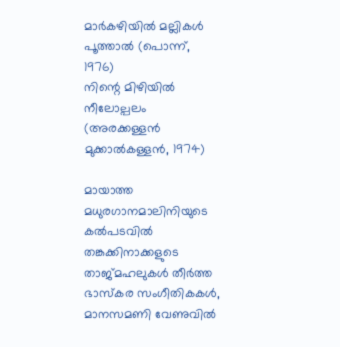മാര്‍കഴിയില്‍ മല്ലികള്‍ പൂത്താല്‍ (പൊന്ന്, 1976)
നിന്റെ മിഴിയില്‍ നീലോല്പലം (അരക്കള്ളന്‍ മുക്കാല്‍കള്ളന്‍, 1974)

മായാത്ത മധുരഗാനമാലിനിയുടെ കല്‍പടവില്‍ തങ്കക്കിനാക്കളുടെ താജ്മഹലുകള്‍ തീര്‍ത്ത ഭാസ്‌കര സംഗീതികകള്‍, മാനസമണി വേണുവില്‍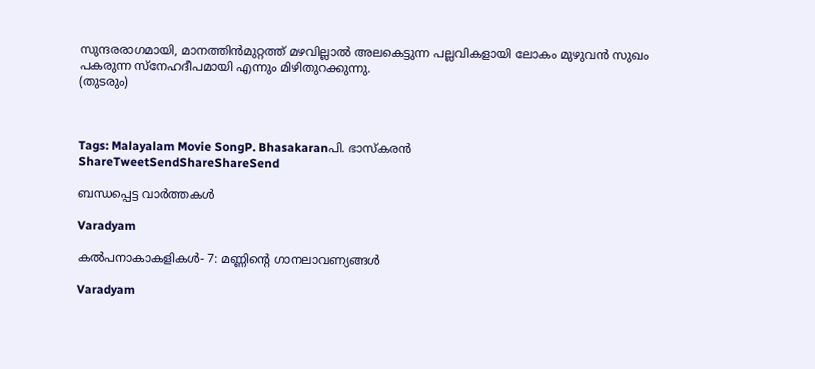സുന്ദരരാഗമായി, മാനത്തിന്‍മുറ്റത്ത് മഴവില്ലാല്‍ അലകെട്ടുന്ന പല്ലവികളായി ലോകം മുഴുവന്‍ സുഖം പകരുന്ന സ്‌നേഹദീപമായി എന്നും മിഴിതുറക്കുന്നു.
(തുടരും)



Tags: Malayalam Movie SongP. Bhasakaranപി. ഭാസ്‌കരന്‍
ShareTweetSendShareShareSend

ബന്ധപ്പെട്ട വാര്‍ത്തകള്‍

Varadyam

കല്‍പനാകാകളികള്‍- 7: മണ്ണിന്റെ ഗാനലാവണ്യങ്ങള്‍

Varadyam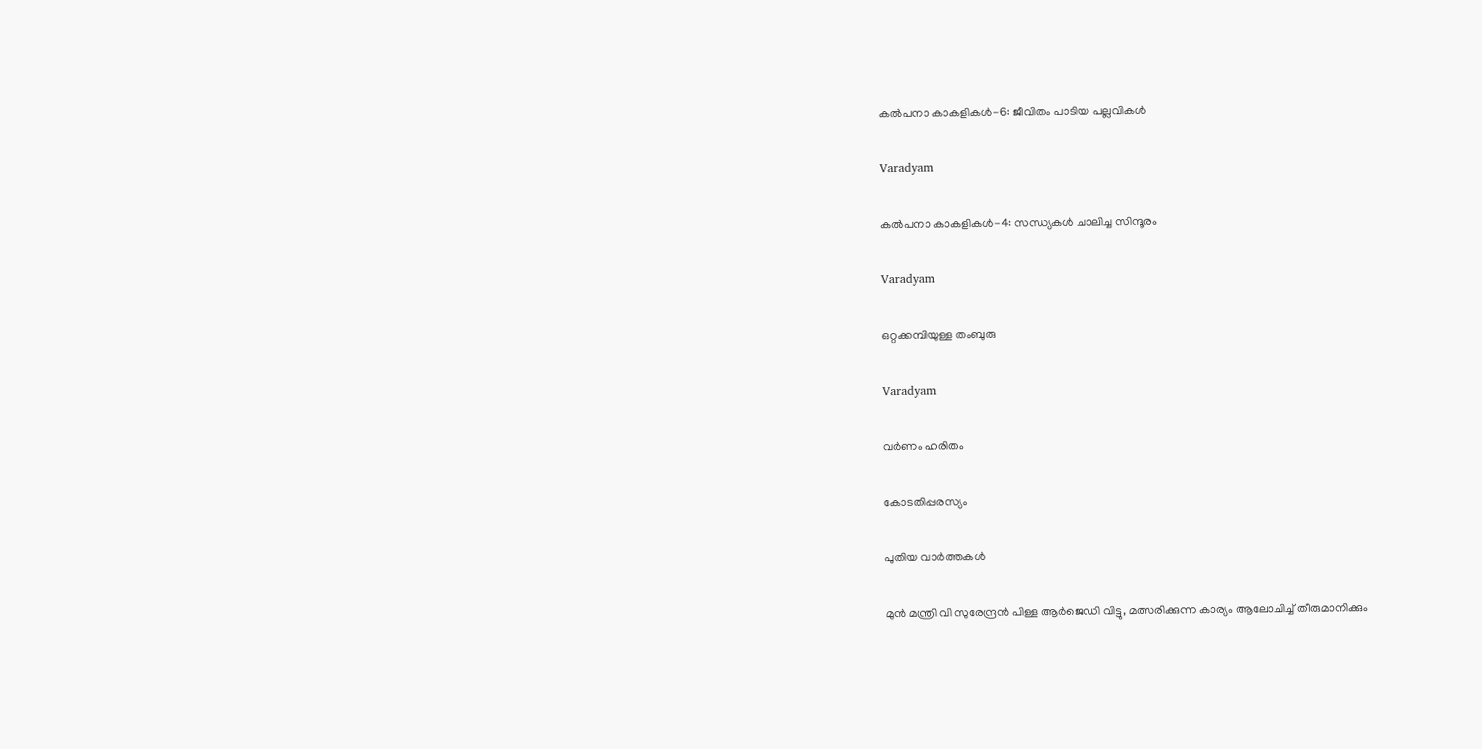കല്‍പനാ കാകളികള്‍-6: ജീവിതം പാടിയ പല്ലവികള്‍

Varadyam

കല്‍പനാ കാകളികള്‍-4: സന്ധ്യകള്‍ ചാലിച്ച സിന്ദൂരം

Varadyam

ഒറ്റക്കമ്പിയുള്ള തംബുരു

Varadyam

വര്‍ണം ഹരിതം

കോടതിപ്പരസ്യം

പുതിയ വാര്‍ത്തകള്‍

മുന്‍ മന്ത്രി വി സുരേന്ദ്രന്‍ പിള്ള ആര്‍ജെഡി വിട്ടു, മത്സരിക്കുന്ന കാര്യം ആലോചിച്ച് തീരുമാനിക്കും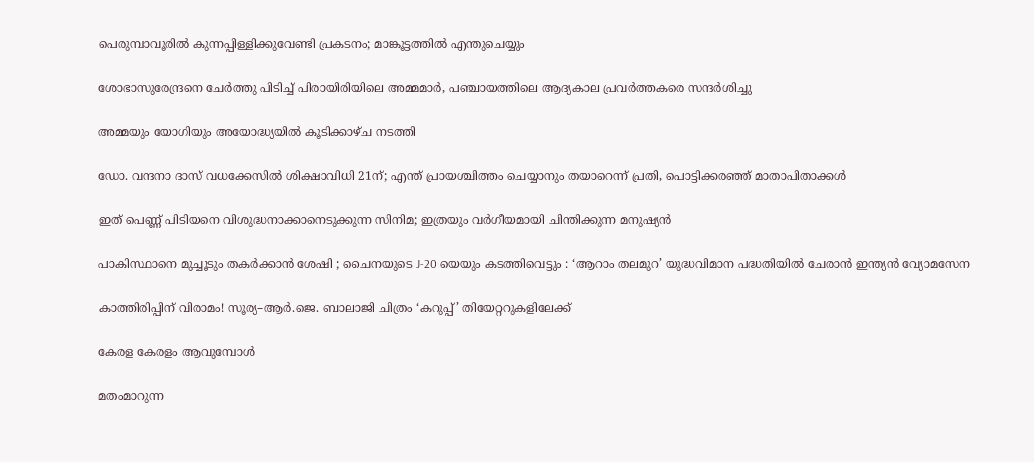പെരുമ്പാവൂരിൽ കുന്നപ്പിള്ളിക്കുവേണ്ടി പ്രകടനം; മാങ്കൂട്ടത്തിൽ എന്തുചെയ്യും

ശോഭാസുരേന്ദ്രനെ ചേര്‍ത്തു പിടിച്ച് പിരായിരിയിലെ അമ്മമാര്‍, പഞ്ചായത്തിലെ ആദ്യകാല പ്രവര്‍ത്തകരെ സന്ദര്‍ശിച്ചു

അമ്മയും യോഗിയും അയോദ്ധ്യയിൽ കൂടിക്കാഴ്ച നടത്തി

ഡോ. വന്ദനാ ദാസ് വധക്കേസിൽ ശിക്ഷാവിധി 21ന്; എന്ത് പ്രായശ്ചിത്തം ചെയ്യാനും തയാറെന്ന് പ്രതി, പൊട്ടിക്കരഞ്ഞ് മാതാപിതാക്കൾ

ഇത് പെണ്ണ് പിടിയനെ വിശുദ്ധനാക്കാനെടുക്കുന്ന സിനിമ; ഇത്രയും വർഗീയമായി ചിന്തിക്കുന്ന മനുഷ്യൻ

പാകിസ്ഥാനെ മുച്ചൂടും തകർക്കാൻ ശേഷി ; ചൈനയുടെ J-20 യെയും കടത്തിവെട്ടും : ‘ആറാം തലമുറ’ യുദ്ധവിമാന പദ്ധതിയിൽ ചേരാൻ ഇന്ത്യൻ വ്യോമസേന

കാത്തിരിപ്പിന് വിരാമം! സൂര്യ–ആർ.ജെ. ബാലാജി ചിത്രം ‘കറുപ്പ്’ തിയേറ്ററുകളിലേക്ക്

കേരള കേരളം ആവുമ്പോൾ

മതംമാറുന്ന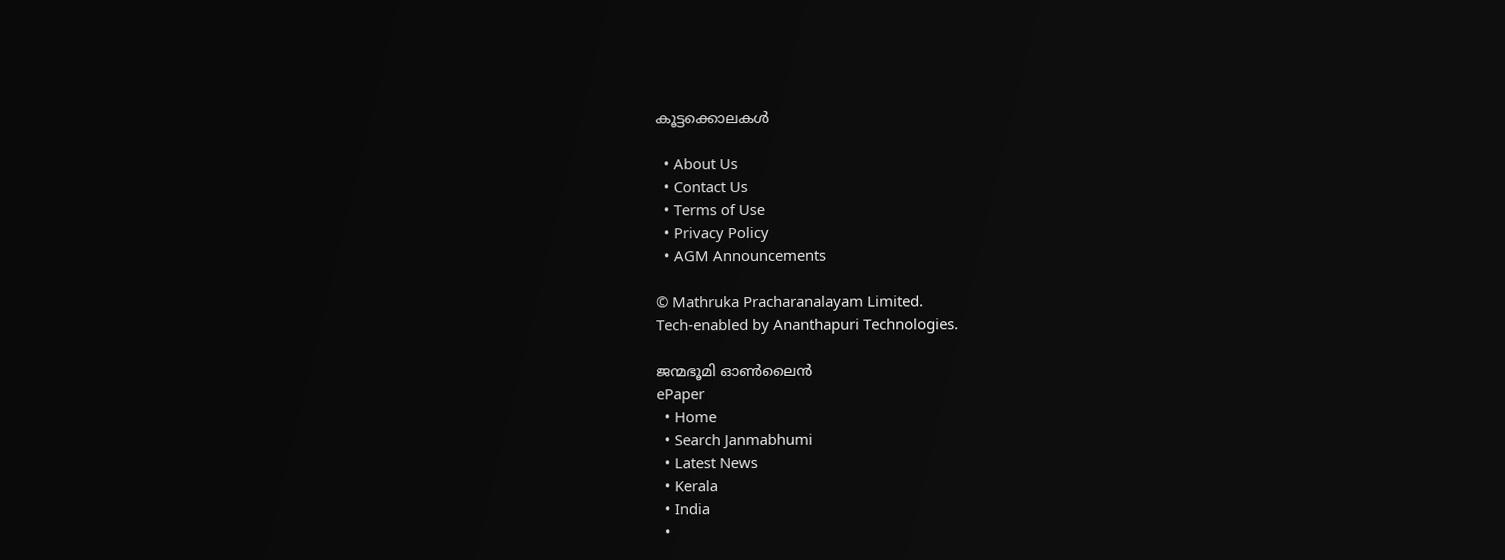കൂട്ടക്കൊലകള്‍

  • About Us
  • Contact Us
  • Terms of Use
  • Privacy Policy
  • AGM Announcements

© Mathruka Pracharanalayam Limited.
Tech-enabled by Ananthapuri Technologies.

ജന്മഭൂമി ഓണ്‍ലൈന്‍
ePaper
  • Home
  • Search Janmabhumi
  • Latest News
  • Kerala
  • India
  •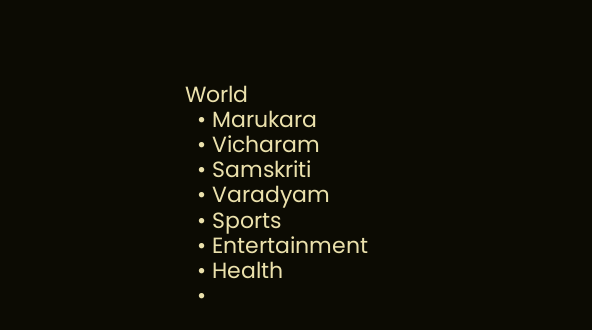World
  • Marukara
  • Vicharam
  • Samskriti
  • Varadyam
  • Sports
  • Entertainment
  • Health
  •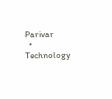Parivar
  • Technology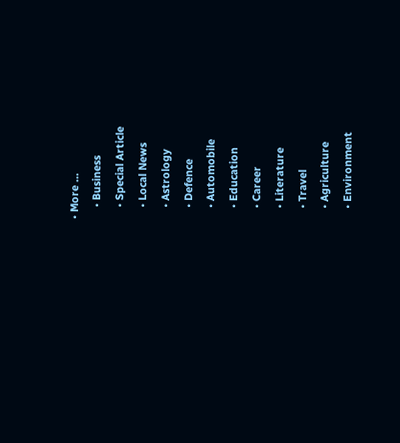• More …
    • Business
    • Special Article
    • Local News
    • Astrology
    • Defence
    • Automobile
    • Education
    • Career
    • Literature
    • Travel
    • Agriculture
    • Environment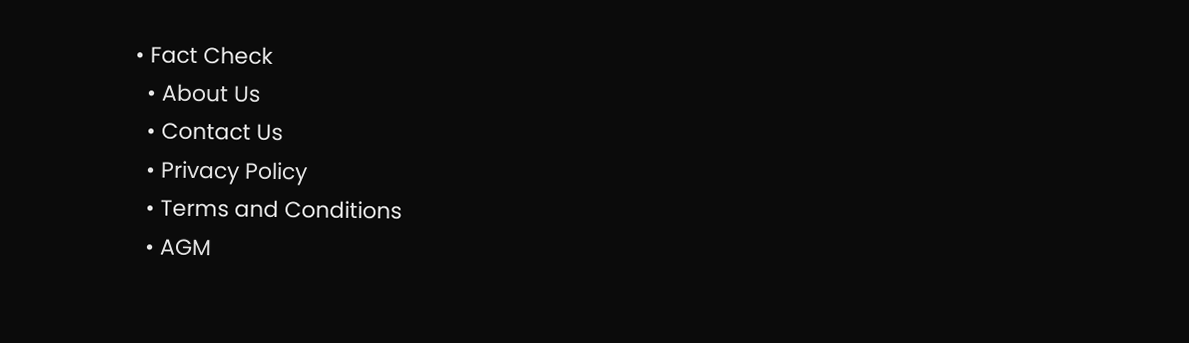• Fact Check
  • About Us
  • Contact Us
  • Privacy Policy
  • Terms and Conditions
  • AGM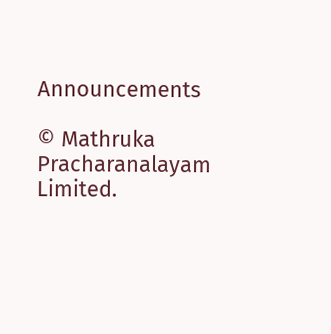Announcements

© Mathruka Pracharanalayam Limited.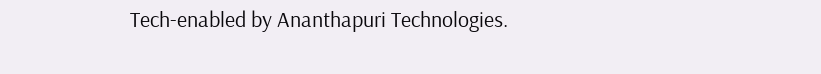Tech-enabled by Ananthapuri Technologies.